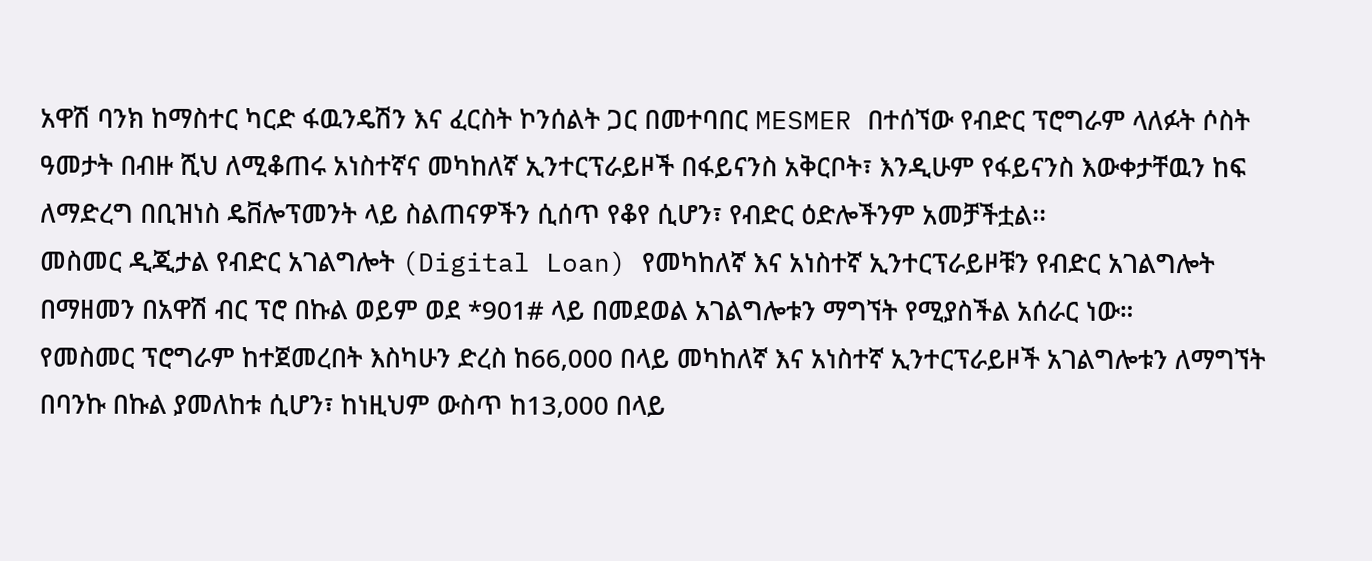አዋሽ ባንክ ከማስተር ካርድ ፋዉንዴሽን እና ፈርስት ኮንሰልት ጋር በመተባበር MESMER በተሰኘው የብድር ፕሮግራም ላለፉት ሶስት ዓመታት በብዙ ሺህ ለሚቆጠሩ አነስተኛና መካከለኛ ኢንተርፕራይዞች በፋይናንስ አቅርቦት፣ እንዲሁም የፋይናንስ እውቀታቸዉን ከፍ ለማድረግ በቢዝነስ ዴቨሎፕመንት ላይ ስልጠናዎችን ሲሰጥ የቆየ ሲሆን፣ የብድር ዕድሎችንም አመቻችቷል፡፡
መስመር ዲጂታል የብድር አገልግሎት (Digital Loan) የመካከለኛ እና አነስተኛ ኢንተርፕራይዞቹን የብድር አገልግሎት በማዘመን በአዋሽ ብር ፕሮ በኩል ወይም ወደ *901# ላይ በመደወል አገልግሎቱን ማግኘት የሚያስችል አሰራር ነው።
የመስመር ፕሮግራም ከተጀመረበት እስካሁን ድረስ ከ66,000 በላይ መካከለኛ እና አነስተኛ ኢንተርፕራይዞች አገልግሎቱን ለማግኘት በባንኩ በኩል ያመለከቱ ሲሆን፣ ከነዚህም ውስጥ ከ13,000 በላይ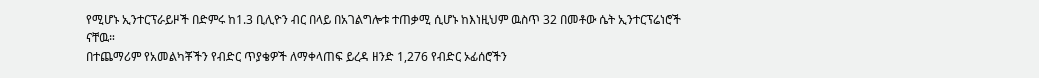የሚሆኑ ኢንተርፕራይዞች በድምሩ ከ1.3 ቢሊዮን ብር በላይ በአገልግሎቱ ተጠቃሚ ሲሆኑ ከእነዚህም ዉስጥ 32 በመቶው ሴት ኢንተርፕሬነሮች ናቸዉ።
በተጨማሪም የአመልካቾችን የብድር ጥያቄዎች ለማቀላጠፍ ይረዳ ዘንድ 1,276 የብድር ኦፊሰሮችን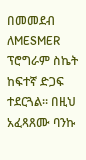በመመደብ ለMESMER ፕሮግራም ስኬት ከፍተኛ ድጋፍ ተደርጓል። በዚህ አፈጻጸሙ ባንኩ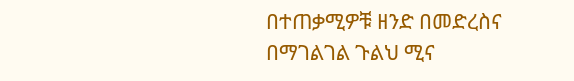በተጠቃሚዎቹ ዘንድ በመድረስና በማገልገል ጉልህ ሚና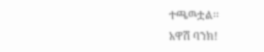ተጫዉቷል፡፡
አዋሽ ባንክ!